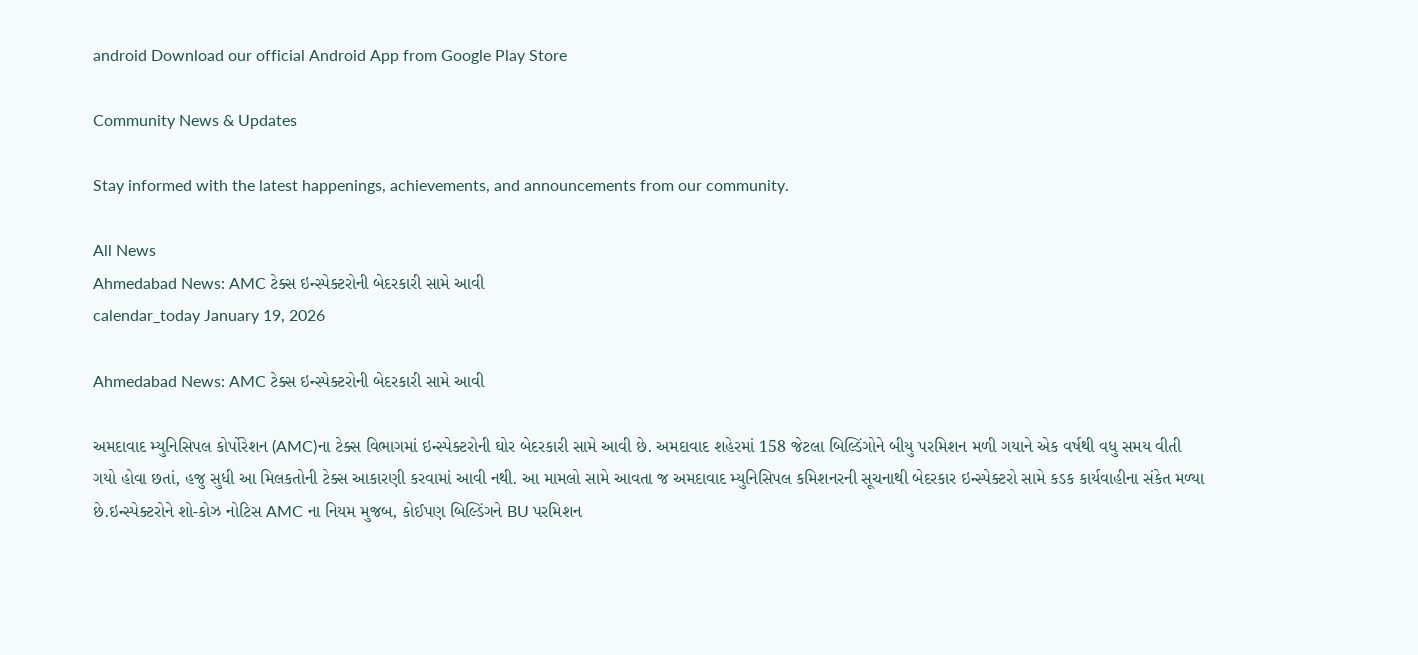android Download our official Android App from Google Play Store

Community News & Updates

Stay informed with the latest happenings, achievements, and announcements from our community.

All News
Ahmedabad News: AMC ટેક્સ ઇન્સ્પેક્ટરોની બેદરકારી સામે આવી
calendar_today January 19, 2026

Ahmedabad News: AMC ટેક્સ ઇન્સ્પેક્ટરોની બેદરકારી સામે આવી

અમદાવાદ મ્યુનિસિપલ કોર્પોરેશન (AMC)ના ટેક્સ વિભાગમાં ઇન્સ્પેક્ટરોની ઘોર બેદરકારી સામે આવી છે. અમદાવાદ શહેરમાં 158 જેટલા બિલ્ડિંગોને બીયુ પરમિશન મળી ગયાને એક વર્ષથી વધુ સમય વીતી ગયો હોવા છતાં, હજુ સુધી આ મિલકતોની ટેક્સ આકારણી કરવામાં આવી નથી. આ મામલો સામે આવતા જ અમદાવાદ મ્યુનિસિપલ કમિશનરની સૂચનાથી બેદરકાર ઇન્સ્પેક્ટરો સામે કડક કાર્યવાહીના સંકેત મળ્યા છે.ઇન્સ્પેક્ટરોને શો-કોઝ નોટિસ AMC ના નિયમ મુજબ, કોઈપણ બિલ્ડિંગને BU પરમિશન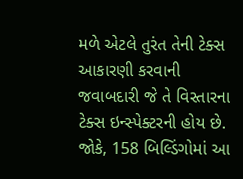મળે એટલે તુરંત તેની ટેક્સ આકારણી કરવાની જવાબદારી જે તે વિસ્તારના ટેક્સ ઇન્સ્પેક્ટરની હોય છે. જોકે, 158 બિલ્ડિંગોમાં આ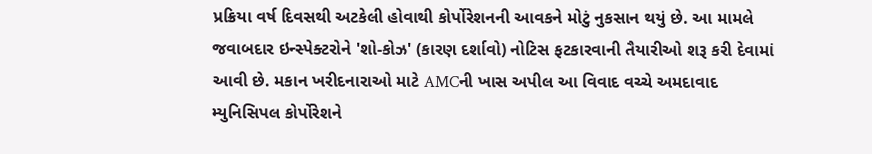પ્રક્રિયા વર્ષ દિવસથી અટકેલી હોવાથી કોર્પોરેશનની આવકને મોટું નુકસાન થયું છે. આ મામલે જવાબદાર ઇન્સ્પેક્ટરોને 'શો-કોઝ' (કારણ દર્શાવો) નોટિસ ફટકારવાની તૈયારીઓ શરૂ કરી દેવામાં આવી છે. મકાન ખરીદનારાઓ માટે AMCની ખાસ અપીલ આ વિવાદ વચ્ચે અમદાવાદ મ્યુનિસિપલ કોર્પોરેશને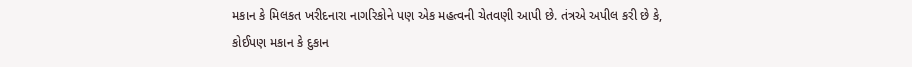મકાન કે મિલકત ખરીદનારા નાગરિકોને પણ એક મહત્વની ચેતવણી આપી છે. તંત્રએ અપીલ કરી છે કે, કોઈપણ મકાન કે દુકાન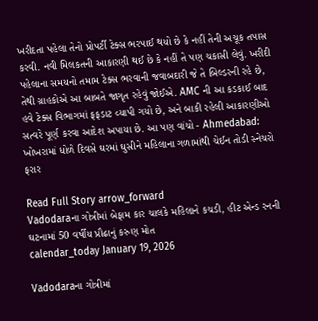ખરીદતા પહેલા તેનો પ્રોપર્ટી ટેક્સ ભરપાઈ થયો છે કે નહીં તેની અચૂક તપાસ કરવી. નવી મિલકતની આકારણી થઈ છે કે નહીં તે પણ ચકાસી લેવું. ખરીદી પહેલાના સમયનો તમામ ટેક્સ ભરવાની જવાબદારી જે તે બિલ્ડરની રહે છે, તેથી ગ્રાહકોએ આ બાબતે જાગૃત રહેવું જોઈએ. AMC ની આ કડકાઈ બાદ હવે ટેક્સ વિભાગમાં ફફડાટ વ્યાપી ગયો છે, અને બાકી રહેલી આકારણીઓ સત્વરે પૂર્ણ કરવા આદેશ અપાયા છે. આ પણ વાંચો - Ahmedabad: ખોખરામાં ધોળે દિવસે ઘરમાં ઘુસીને મહિલાના ગળામાંથી ચેઈન તોડી સ્નેચરો ફરાર

Read Full Story arrow_forward
Vadodaraના ગોત્રીમાં બેફામ કાર ચાલકે મહિલાને કચડી, હીટ એન્ડ રનની ઘટનામાં 50 વર્ષીય પ્રૌઢાનું કરુણ મોત
calendar_today January 19, 2026

Vadodaraના ગોત્રીમાં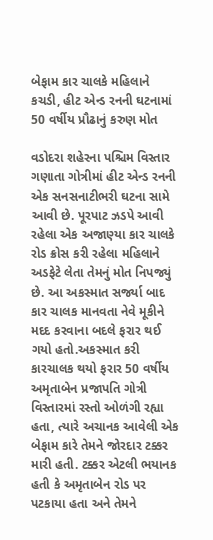બેફામ કાર ચાલકે મહિલાને કચડી, હીટ એન્ડ રનની ઘટનામાં 50 વર્ષીય પ્રૌઢાનું કરુણ મોત

વડોદરા શહેરના પશ્ચિમ વિસ્તાર ગણાતા ગોત્રીમાં હીટ એન્ડ રનની એક સનસનાટીભરી ઘટના સામે આવી છે. પૂરપાટ ઝડપે આવી રહેલા એક અજાણ્યા કાર ચાલકે રોડ ક્રોસ કરી રહેલા મહિલાને અડફેટે લેતા તેમનું મોત નિપજ્યું છે. આ અકસ્માત સર્જ્યા બાદ કાર ચાલક માનવતા નેવે મૂકીને મદદ કરવાના બદલે ફરાર થઈ ગયો હતો.અકસ્માત કરી કારચાલક થયો ફરાર 50 વર્ષીય અમૃતાબેન પ્રજાપતિ ગોત્રી વિસ્તારમાં રસ્તો ઓળંગી રહ્યા હતા, ત્યારે અચાનક આવેલી એક બેફામ કારે તેમને જોરદાર ટક્કર મારી હતી. ટક્કર એટલી ભયાનક હતી કે અમૃતાબેન રોડ પર પટકાયા હતા અને તેમને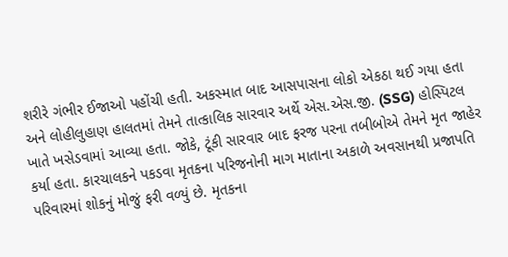શરીરે ગંભીર ઈજાઓ પહોંચી હતી. અકસ્માત બાદ આસપાસના લોકો એકઠા થઈ ગયા હતા અને લોહીલુહાણ હાલતમાં તેમને તાત્કાલિક સારવાર અર્થે એસ.એસ.જી. (SSG) હોસ્પિટલ ખાતે ખસેડવામાં આવ્યા હતા. જોકે, ટૂંકી સારવાર બાદ ફરજ પરના તબીબોએ તેમને મૃત જાહેર કર્યા હતા. કારચાલકને પકડવા મૃતકના પરિજનોની માગ માતાના અકાળે અવસાનથી પ્રજાપતિ પરિવારમાં શોકનું મોજું ફરી વળ્યું છે. મૃતકના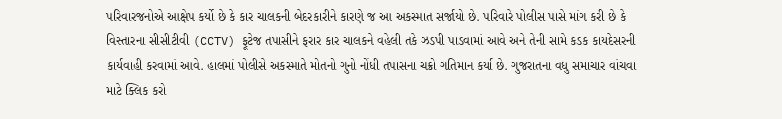પરિવારજનોએ આક્ષેપ કર્યો છે કે કાર ચાલકની બેદરકારીને કારણે જ આ અકસ્માત સર્જાયો છે. પરિવારે પોલીસ પાસે માંગ કરી છે કે વિસ્તારના સીસીટીવી (CCTV) ફૂટેજ તપાસીને ફરાર કાર ચાલકને વહેલી તકે ઝડપી પાડવામાં આવે અને તેની સામે કડક કાયદેસરની કાર્યવાહી કરવામાં આવે. હાલમાં પોલીસે અકસ્માતે મોતનો ગુનો નોંધી તપાસના ચક્રો ગતિમાન કર્યા છે. ગુજરાતના વધુ સમાચાર વાંચવા માટે ક્લિક કરો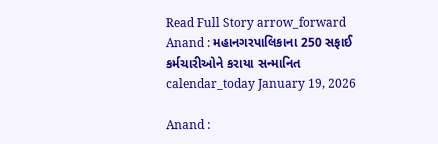Read Full Story arrow_forward
Anand : મહાનગરપાલિકાના 250 સફાઈ કર્મચારીઓને કરાયા સન્માનિત
calendar_today January 19, 2026

Anand :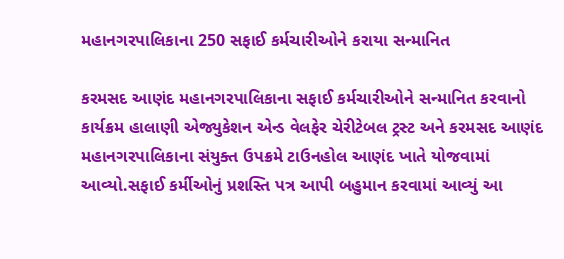મહાનગરપાલિકાના 250 સફાઈ કર્મચારીઓને કરાયા સન્માનિત

કરમસદ આણંદ મહાનગરપાલિકાના સફાઈ કર્મચારીઓને સન્માનિત કરવાનો કાર્યક્રમ હાલાણી એજ્યુકેશન એન્ડ વેલફેર ચેરીટેબલ ટ્રસ્ટ અને કરમસદ આણંદ મહાનગરપાલિકાના સંયુક્ત ઉપક્રમે ટાઉનહોલ આણંદ ખાતે યોજવામાં આવ્યો.સફાઈ કર્મીઓનું પ્રશસ્તિ પત્ર આપી બહુમાન કરવામાં આવ્યું આ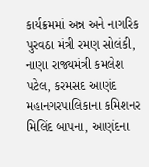કાર્યક્રમમાં અન્ન અને નાગરિક પુરવઠા મંત્રી રમણ સોલંકી, નાણા રાજ્યમંત્રી કમલેશ પટેલ, કરમસદ આણંદ મહાનગરપાલિકાના કમિશનર મિલિંદ બાપના, આણંદના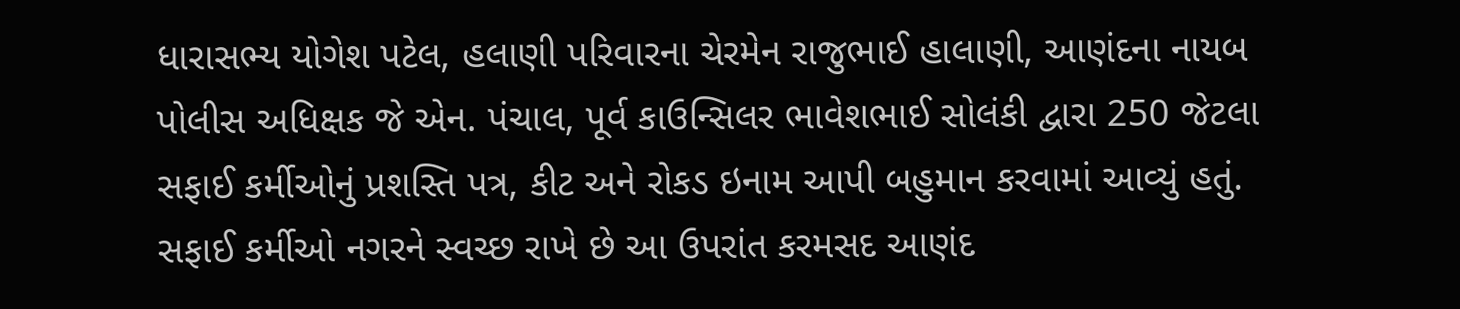ધારાસભ્ય યોગેશ પટેલ, હલાણી પરિવારના ચેરમેન રાજુભાઈ હાલાણી, આણંદના નાયબ પોલીસ અધિક્ષક જે એન. પંચાલ, પૂર્વ કાઉન્સિલર ભાવેશભાઈ સોલંકી દ્વારા 250 જેટલા સફાઈ કર્મીઓનું પ્રશસ્તિ પત્ર, કીટ અને રોકડ ઇનામ આપી બહુમાન કરવામાં આવ્યું હતું. સફાઈ કર્મીઓ નગરને સ્વચ્છ રાખે છે આ ઉપરાંત કરમસદ આણંદ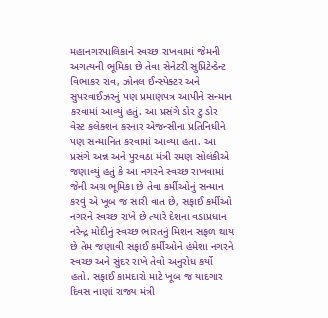મહાનગરપાલિકાને સ્વચ્છ રાખવામાં જેમની અગત્યની ભૂમિકા છે તેવા સેનેટરી સુપ્રિટેન્ડેન્ટ વિભાકર રાવ, ઝોનલ ઈન્સ્પેક્ટર અને સુપરવાઈઝરનું પણ પ્રમાણપત્ર આપીને સન્માન કરવામાં આવ્યું હતું. આ પ્રસંગે ડોર ટુ ડોર વેસ્ટ કલેક્શન કરનાર એજન્સીના પ્રતિનિધીને પણ સન્માનિત કરવામાં આવ્યા હતા. આ પ્રસંગે અન્ન અને પુરવઠા મંત્રી રમણ સોલંકીએ જણાવ્યું હતું કે આ નગરને સ્વચ્છ રાખવામાં જેની અગ્ર ભૂમિકા છે તેવા કર્મીઓનું સન્માન કરવું એ ખૂબ જ સારી વાત છે, સફાઈ કર્મીઓ નગરને સ્વચ્છ રાખે છે ત્યારે દેશના વડાપ્રધાન નરેન્દ્ર મોદીનું સ્વચ્છ ભારતનું મિશન સફળ થાય છે તેમ જણાવી સફાઈ કર્મીઓને હંમેશા નગરને સ્વચ્છ અને સુંદર રાખે તેવો અનુરોધ કર્યો હતો. સફાઈ કામદારો માટે ખૂબ જ યાદગાર દિવસ નાણાં રાજ્ય મંત્રી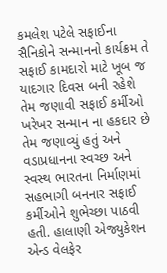કમલેશ પટેલે સફાઈના સૈનિકોને સન્માનનો કાર્યક્રમ તે સફાઈ કામદારો માટે ખૂબ જ યાદગાર દિવસ બની રહેશે તેમ જણાવી સફાઈ કર્મીઓ ખરેખર સન્માન ના હકદાર છે તેમ જણાવ્યું હતું અને વડાપ્રધાનના સ્વચ્છ અને સ્વસ્થ ભારતના નિર્માણમાં સહભાગી બનનાર સફાઈ કર્મીઓને શુભેચ્છા પાઠવી હતી. હાલાણી એજ્યુકેશન એન્ડ વેલફેર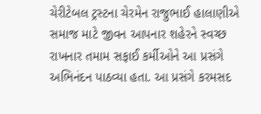ચેરીટેબલ ટ્રસ્ટના ચેરમેન રાજુભાઈ હાલાણીએ સમાજ માટે જીવન આપનાર શહેરને સ્વચ્છ રાખનાર તમામ સફાઈ કર્મીઓને આ પ્રસંગે અભિનંદન પાઠવ્યા હતા. આ પ્રસંગે કરમસદ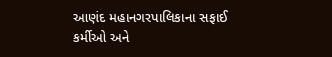આણંદ મહાનગરપાલિકાના સફાઈ કર્મીઓ અને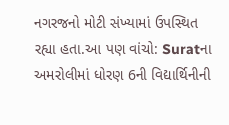નગરજનો મોટી સંખ્યામાં ઉપસ્થિત રહ્યા હતા.આ પણ વાંચો: Suratના અમરોલીમાં ધોરણ 6ની વિદ્યાર્થિનીની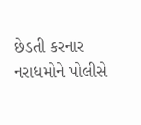છેડતી કરનાર નરાધમોને પોલીસે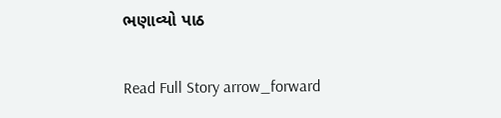ભણાવ્યો પાઠ

Read Full Story arrow_forward